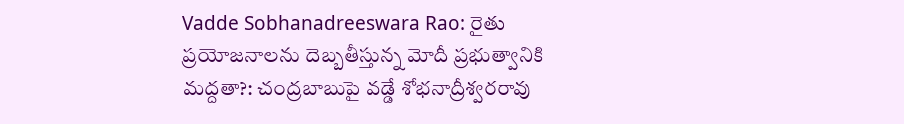Vadde Sobhanadreeswara Rao: రైతు ప్రయోజనాలను దెబ్బతీస్తున్న మోదీ ప్రభుత్వానికి మద్దతా?: చంద్రబాబుపై వడ్డే శోభనాద్రీశ్వరరావు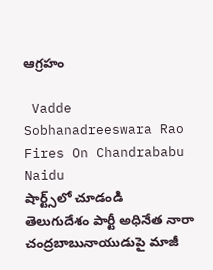ఆగ్రహం

 Vadde Sobhanadreeswara Rao Fires On Chandrababu Naidu
షార్ట్స్‌లో చూడండి
తెలుగుదేశం పార్టీ అధినేత నారా చంద్రబాబునాయుడుపై మాజీ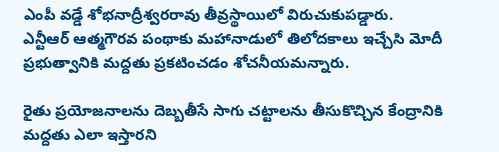ఎంపీ వడ్డే శోభనాద్రీశ్వరరావు తీవ్రస్థాయిలో విరుచుకుపడ్డారు. ఎన్టీఆర్ ఆత్మగౌరవ పంథాకు మహానాడులో తిలోదకాలు ఇచ్చేసి మోదీ ప్రభుత్వానికి మద్దతు ప్రకటించడం శోచనీయమన్నారు.

రైతు ప్రయోజనాలను దెబ్బతీసే సాగు చట్టాలను తీసుకొచ్చిన కేంద్రానికి మద్దతు ఎలా ఇస్తారని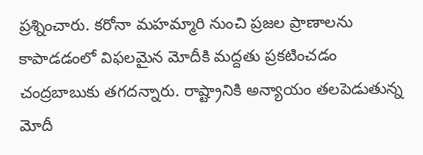ప్రశ్నించారు. కరోనా మహమ్మారి నుంచి ప్రజల ప్రాణాలను కాపాడడంలో విఫలమైన మోదీకి మద్దతు ప్రకటించడం చంద్రబాబుకు తగదన్నారు. రాష్ట్రానికి అన్యాయం తలపెడుతున్న మోదీ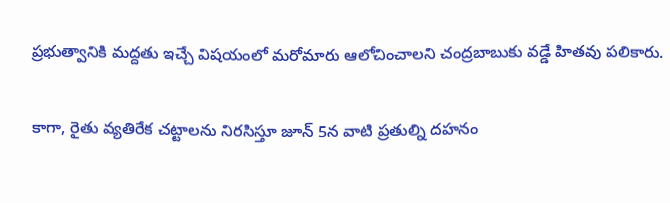ప్రభుత్వానికి మద్దతు ఇచ్చే విషయంలో మరోమారు ఆలోచించాలని చంద్రబాబుకు వడ్డే హితవు పలికారు.

కాగా, రైతు వ్యతిరేక చట్టాలను నిరసిస్తూ జూన్ 5న వాటి ప్రతుల్ని దహనం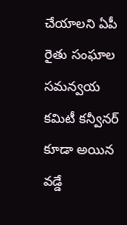చేయాలని ఏపీ రైతు సంఘాల సమన్వయ కమిటీ కన్వీనర్ కూడా అయిన వడ్డే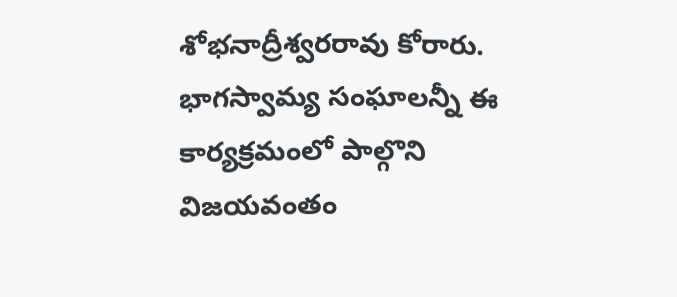శోభనాద్రీశ్వరరావు కోరారు. భాగస్వామ్య సంఘాలన్నీ ఈ కార్యక్రమంలో పాల్గొని విజయవంతం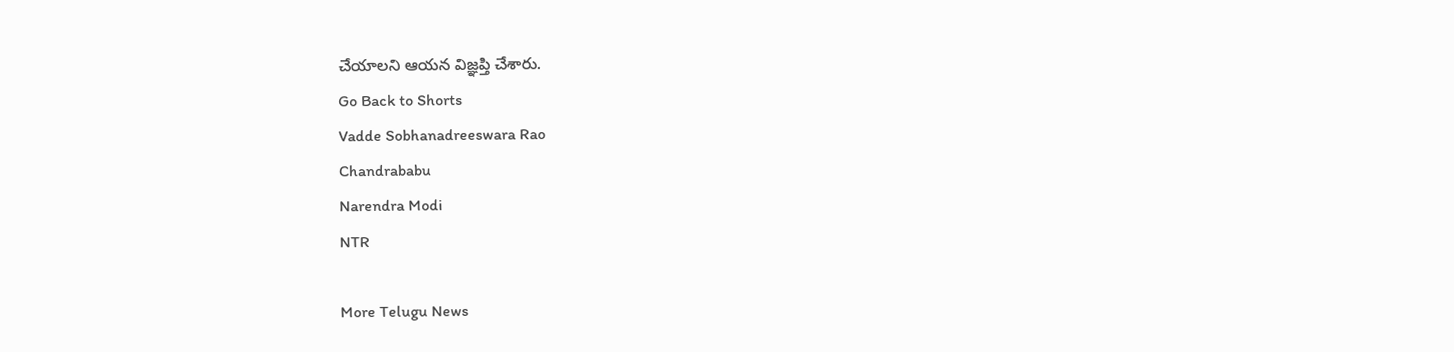చేయాలని ఆయన విజ్ఞప్తి చేశారు.
Go Back to Shorts
Vadde Sobhanadreeswara Rao
Chandrababu
Narendra Modi
NTR

More Telugu News